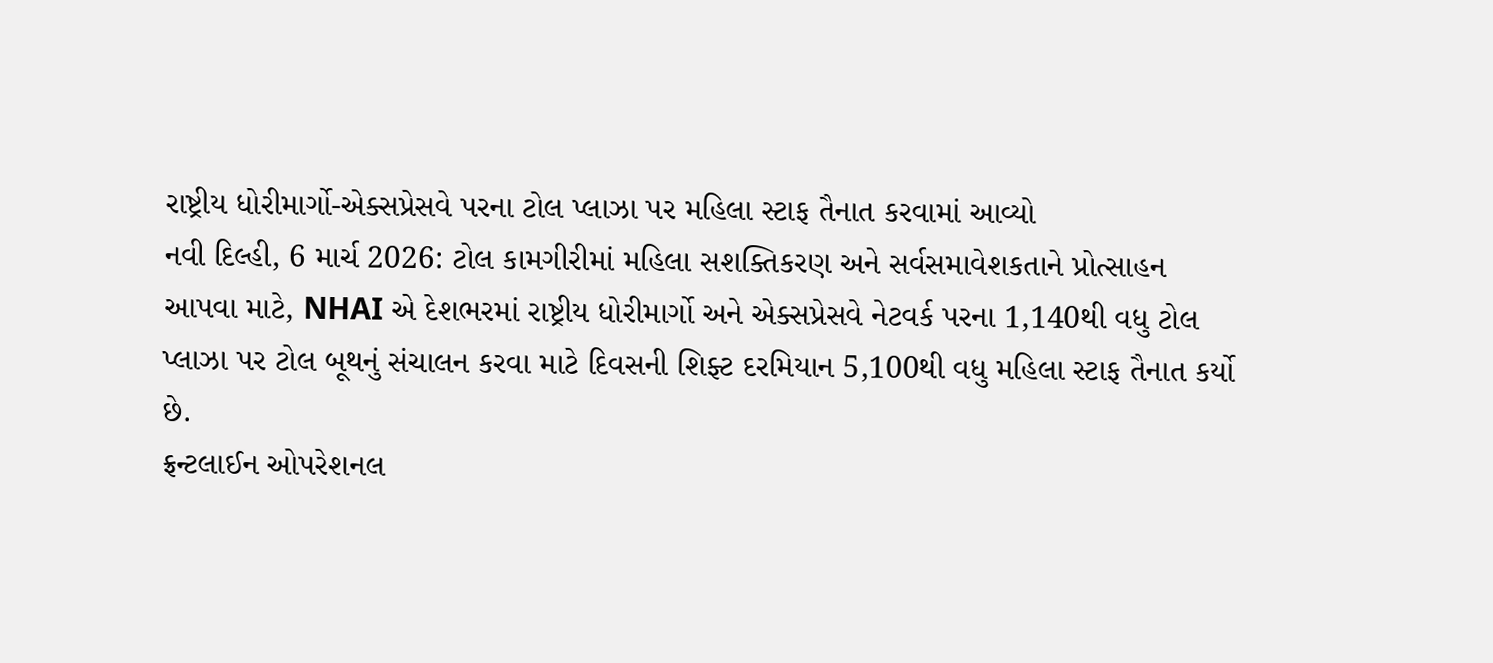રાષ્ટ્રીય ધોરીમાર્ગો-એક્સપ્રેસવે પરના ટોલ પ્લાઝા પર મહિલા સ્ટાફ તૈનાત કરવામાં આવ્યો
નવી દિલ્હી, 6 માર્ચ 2026: ટોલ કામગીરીમાં મહિલા સશક્તિકરણ અને સર્વસમાવેશકતાને પ્રોત્સાહન આપવા માટે, NHAI એ દેશભરમાં રાષ્ટ્રીય ધોરીમાર્ગો અને એક્સપ્રેસવે નેટવર્ક પરના 1,140થી વધુ ટોલ પ્લાઝા પર ટોલ બૂથનું સંચાલન કરવા માટે દિવસની શિફ્ટ દરમિયાન 5,100થી વધુ મહિલા સ્ટાફ તૈનાત કર્યો છે.
ફ્રન્ટલાઈન ઓપરેશનલ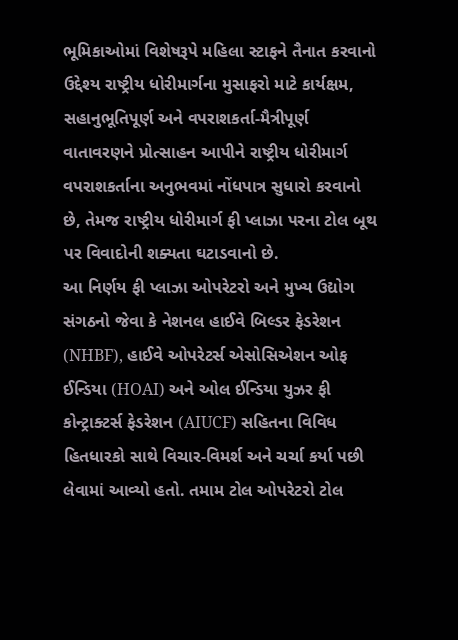ભૂમિકાઓમાં વિશેષરૂપે મહિલા સ્ટાફને તૈનાત કરવાનો ઉદ્દેશ્ય રાષ્ટ્રીય ધોરીમાર્ગના મુસાફરો માટે કાર્યક્ષમ, સહાનુભૂતિપૂર્ણ અને વપરાશકર્તા-મૈત્રીપૂર્ણ વાતાવરણને પ્રોત્સાહન આપીને રાષ્ટ્રીય ધોરીમાર્ગ વપરાશકર્તાના અનુભવમાં નોંધપાત્ર સુધારો કરવાનો છે, તેમજ રાષ્ટ્રીય ધોરીમાર્ગ ફી પ્લાઝા પરના ટોલ બૂથ પર વિવાદોની શક્યતા ઘટાડવાનો છે.
આ નિર્ણય ફી પ્લાઝા ઓપરેટરો અને મુખ્ય ઉદ્યોગ સંગઠનો જેવા કે નેશનલ હાઈવે બિલ્ડર ફેડરેશન (NHBF), હાઈવે ઓપરેટર્સ એસોસિએશન ઓફ ઈન્ડિયા (HOAI) અને ઓલ ઈન્ડિયા યુઝર ફી કોન્ટ્રાક્ટર્સ ફેડરેશન (AIUCF) સહિતના વિવિધ હિતધારકો સાથે વિચાર-વિમર્શ અને ચર્ચા કર્યા પછી લેવામાં આવ્યો હતો. તમામ ટોલ ઓપરેટરો ટોલ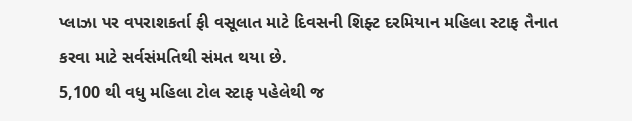પ્લાઝા પર વપરાશકર્તા ફી વસૂલાત માટે દિવસની શિફ્ટ દરમિયાન મહિલા સ્ટાફ તૈનાત કરવા માટે સર્વસંમતિથી સંમત થયા છે.
5,100 થી વધુ મહિલા ટોલ સ્ટાફ પહેલેથી જ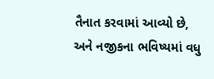તૈનાત કરવામાં આવ્યો છે, અને નજીકના ભવિષ્યમાં વધુ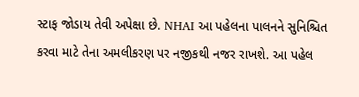સ્ટાફ જોડાય તેવી અપેક્ષા છે. NHAI આ પહેલના પાલનને સુનિશ્ચિત કરવા માટે તેના અમલીકરણ પર નજીકથી નજર રાખશે. આ પહેલ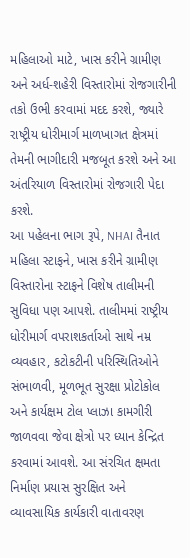મહિલાઓ માટે, ખાસ કરીને ગ્રામીણ અને અર્ધ-શહેરી વિસ્તારોમાં રોજગારીની તકો ઉભી કરવામાં મદદ કરશે, જ્યારે રાષ્ટ્રીય ધોરીમાર્ગ માળખાગત ક્ષેત્રમાં તેમની ભાગીદારી મજબૂત કરશે અને આ અંતરિયાળ વિસ્તારોમાં રોજગારી પેદા કરશે.
આ પહેલના ભાગ રૂપે, NHAI તૈનાત મહિલા સ્ટાફને, ખાસ કરીને ગ્રામીણ વિસ્તારોના સ્ટાફને વિશેષ તાલીમની સુવિધા પણ આપશે. તાલીમમાં રાષ્ટ્રીય ધોરીમાર્ગ વપરાશકર્તાઓ સાથે નમ્ર વ્યવહાર, કટોકટીની પરિસ્થિતિઓને સંભાળવી, મૂળભૂત સુરક્ષા પ્રોટોકોલ અને કાર્યક્ષમ ટોલ પ્લાઝા કામગીરી જાળવવા જેવા ક્ષેત્રો પર ધ્યાન કેન્દ્રિત કરવામાં આવશે. આ સંરચિત ક્ષમતા નિર્માણ પ્રયાસ સુરક્ષિત અને વ્યાવસાયિક કાર્યકારી વાતાવરણ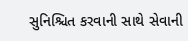સુનિશ્ચિત કરવાની સાથે સેવાની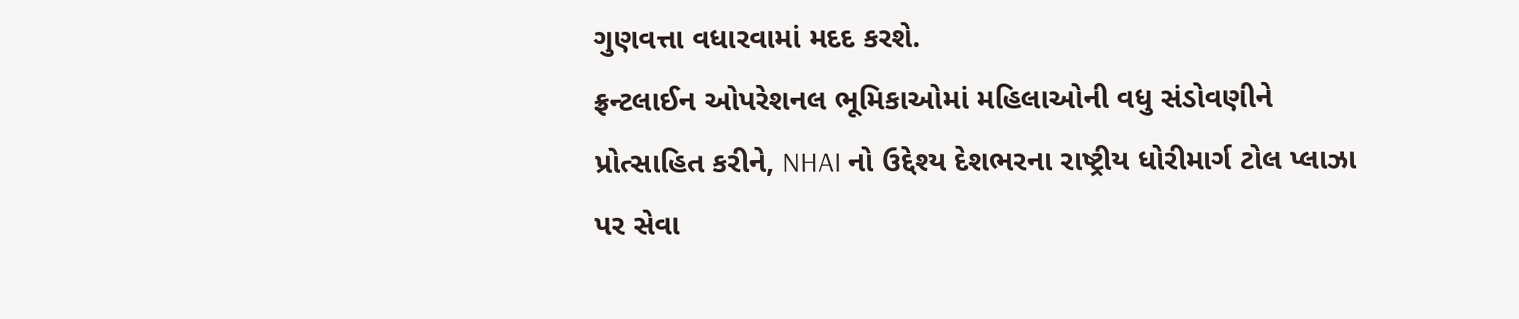ગુણવત્તા વધારવામાં મદદ કરશે.
ફ્રન્ટલાઈન ઓપરેશનલ ભૂમિકાઓમાં મહિલાઓની વધુ સંડોવણીને પ્રોત્સાહિત કરીને, NHAI નો ઉદ્દેશ્ય દેશભરના રાષ્ટ્રીય ધોરીમાર્ગ ટોલ પ્લાઝા પર સેવા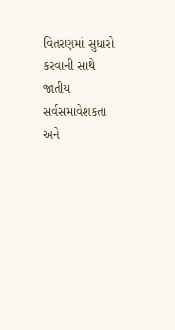વિતરણમાં સુધારો કરવાની સાથે જાતીય સર્વસમાવેશકતા અને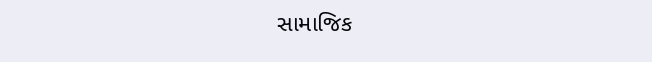સામાજિક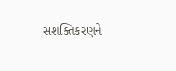સશક્તિકરણને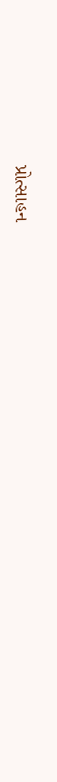પ્રોત્સાહન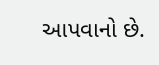આપવાનો છે.